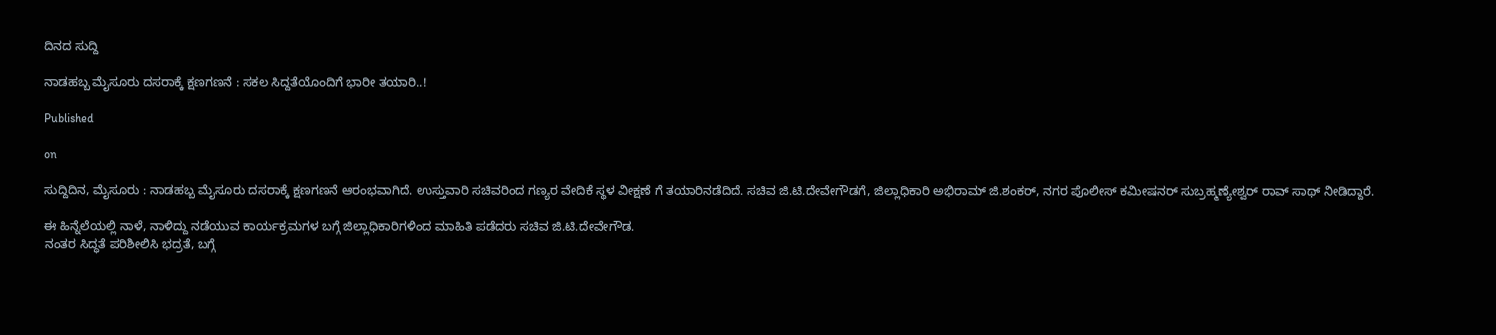ದಿನದ ಸುದ್ದಿ

ನಾಡಹಬ್ಬ ಮೈಸೂರು ದಸರಾಕ್ಕೆ ಕ್ಷಣಗಣನೆ : ಸಕಲ‌ ಸಿದ್ದತೆಯೊಂದಿಗೆ ಭಾರೀ ತಯಾರಿ..!

Published

on

ಸುದ್ದಿದಿನ, ಮೈಸೂರು : ನಾಡಹಬ್ಬ ಮೈಸೂರು ದಸರಾಕ್ಕೆ ಕ್ಷಣಗಣನೆ ಆರಂಭವಾಗಿದೆ. ಉಸ್ತುವಾರಿ ಸಚಿವರಿಂದ ಗಣ್ಯರ ವೇದಿಕೆ ಸ್ಥಳ ವೀಕ್ಷಣೆ ಗೆ ತಯಾರಿನಡೆದಿದೆ. ಸಚಿವ ಜಿ.ಟಿ.ದೇವೇಗೌಡಗೆ, ಜಿಲ್ಲಾಧಿಕಾರಿ ಅಭಿರಾಮ್ ಜಿ.ಶಂಕರ್, ನಗರ ಪೊಲೀಸ್ ಕಮೀಷನರ್ ಸುಬ್ರಹ್ಮಣ್ಯೇಶ್ವರ್ ರಾವ್ ಸಾಥ್‌ ನೀಡಿದ್ದಾರೆ.

ಈ ಹಿನ್ನೆಲೆಯಲ್ಲಿ ನಾಳೆ, ನಾಳಿದ್ದು ನಡೆಯುವ ಕಾರ್ಯಕ್ರಮಗಳ ಬಗ್ಗೆ ಜಿಲ್ಲಾಧಿಕಾರಿಗಳಿಂದ ಮಾಹಿತಿ ಪಡೆದರು ಸಚಿವ ಜಿ.ಟಿ.ದೇವೇಗೌಡ.
ನಂತರ ಸಿದ್ಧತೆ ಪರಿಶೀಲಿಸಿ ಭದ್ರತೆ, ಬಗ್ಗೆ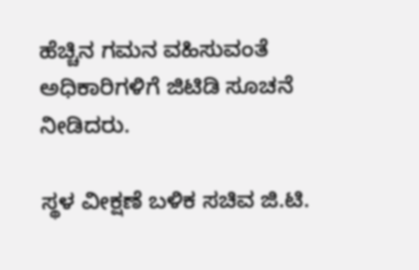ಹೆಚ್ಚಿನ ಗಮನ ವಹಿಸುವಂತೆ ಅಧಿಕಾರಿಗಳಿಗೆ ಜಿಟಿಡಿ ಸೂಚನೆ ನೀಡಿದರು.

ಸ್ಥಳ ವೀಕ್ಷಣೆ ಬಳಿಕ ಸಚಿವ ಜಿ.ಟಿ.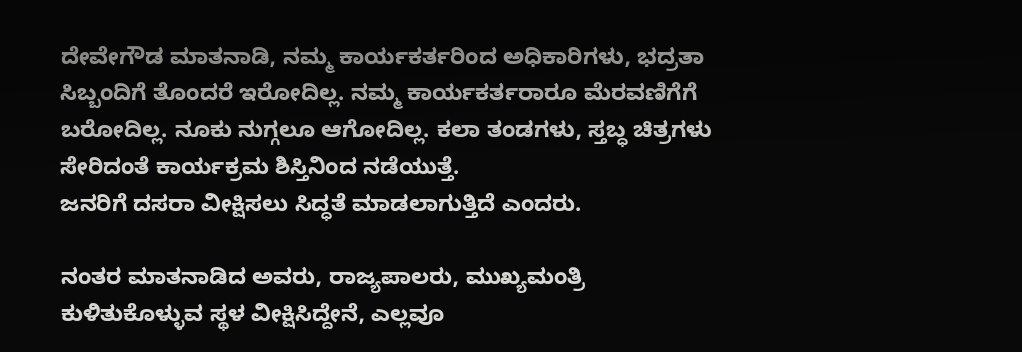ದೇವೇಗೌಡ ಮಾತನಾಡಿ, ನಮ್ಮ ಕಾರ್ಯಕರ್ತರಿಂದ ಅಧಿಕಾರಿಗಳು, ಭದ್ರತಾ ಸಿಬ್ಬಂದಿಗೆ ತೊಂದರೆ ಇರೋದಿಲ್ಲ. ನಮ್ಮ ಕಾರ್ಯಕರ್ತರಾರೂ ಮೆರವಣಿಗೆಗೆ ಬರೋದಿಲ್ಲ. ನೂಕು ನುಗ್ಗಲೂ ಆಗೋದಿಲ್ಲ. ಕಲಾ ತಂಡಗಳು, ಸ್ತಬ್ಧ ಚಿತ್ರಗಳು ಸೇರಿದಂತೆ ಕಾರ್ಯಕ್ರಮ ಶಿಸ್ತಿನಿಂದ ನಡೆಯುತ್ತೆ.
ಜನರಿಗೆ ದಸರಾ ವೀಕ್ಷಿಸಲು ಸಿದ್ಧತೆ ಮಾಡಲಾಗುತ್ತಿದೆ‌ ಎಂದರು.

ನಂತರ ಮಾತನಾಡಿದ ಅವರು, ರಾಜ್ಯಪಾಲರು, ಮುಖ್ಯಮಂತ್ರಿ ಕುಳಿತುಕೊಳ್ಳುವ ಸ್ಥಳ ವೀಕ್ಷಿಸಿದ್ದೇನೆ, ಎಲ್ಲವೂ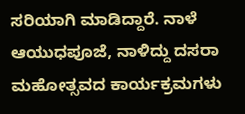ಸರಿಯಾಗಿ ಮಾಡಿದ್ದಾರೆ. ನಾಳೆ ಆಯುಧಪೂಜೆ, ನಾಳಿದ್ದು ದಸರಾ ಮಹೋತ್ಸವದ ಕಾರ್ಯಕ್ರಮಗಳು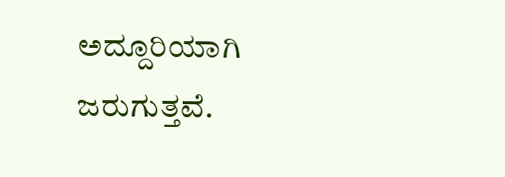ಅದ್ದೂರಿಯಾಗಿ ಜರುಗುತ್ತವೆ.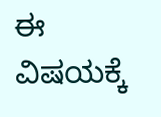ಈ ವಿಷಯಕ್ಕೆ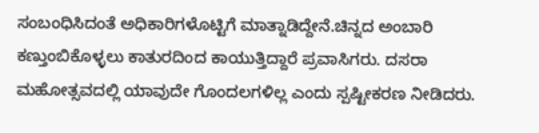ಸಂಬಂಧಿಸಿದಂತೆ ಅಧಿಕಾರಿಗಳೊಟ್ಟಿಗೆ ಮಾತ್ನಾಡಿದ್ದೇನೆ.ಚಿನ್ನದ ಅಂಬಾರಿ ಕಣ್ತುಂಬಿಕೊಳ್ಳಲು ಕಾತುರದಿಂದ ಕಾಯುತ್ತಿದ್ದಾರೆ ಪ್ರವಾಸಿಗರು. ದಸರಾ ಮಹೋತ್ಸವದಲ್ಲಿ ಯಾವುದೇ ಗೊಂದಲಗಳಿಲ್ಲ ಎಂದು‌ ಸ್ಪಷ್ಟೀಕರಣ ನೀಡಿದರು.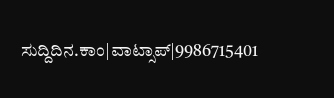ಸುದ್ದಿದಿನ.ಕಾಂ|ವಾಟ್ಸಾಪ್|9986715401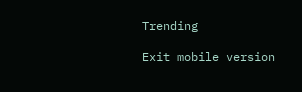Trending

Exit mobile version